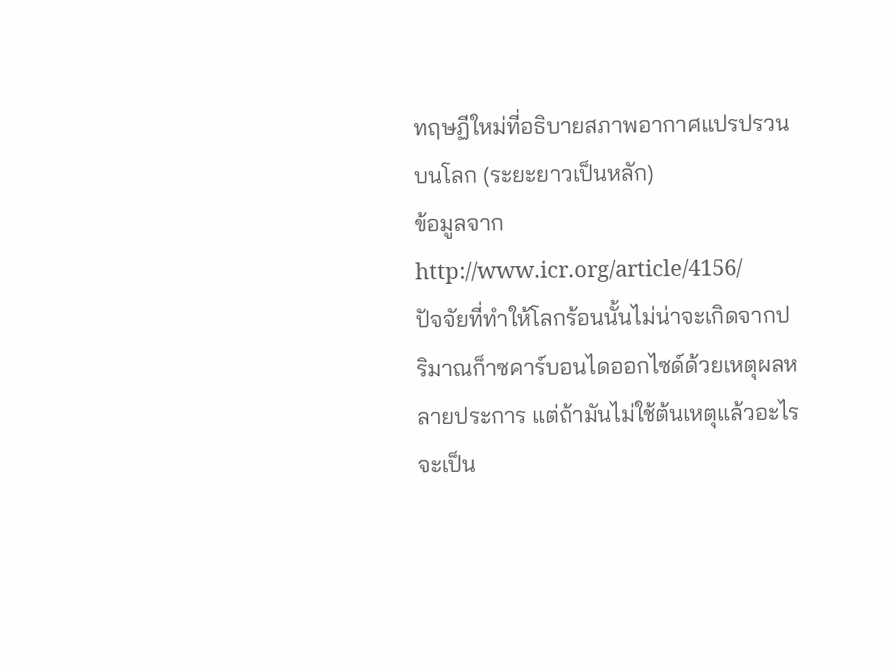ทฤษฏีใหม่ที่อธิบายสภาพอากาศแปรปรวนบนโลก (ระยะยาวเป็นหลัก)
ข้อมูลจาก http://www.icr.org/article/4156/
ปัจจัยที่ทำให้โลกร้อนนั้นไม่น่าจะเกิดจากปริมาณก็าซคาร์บอนไดออกไซด์ด้วยเหตุผลหลายประการ แต่ถ้ามันไม่ใช้ต้นเหตุแล้วอะไรจะเป็น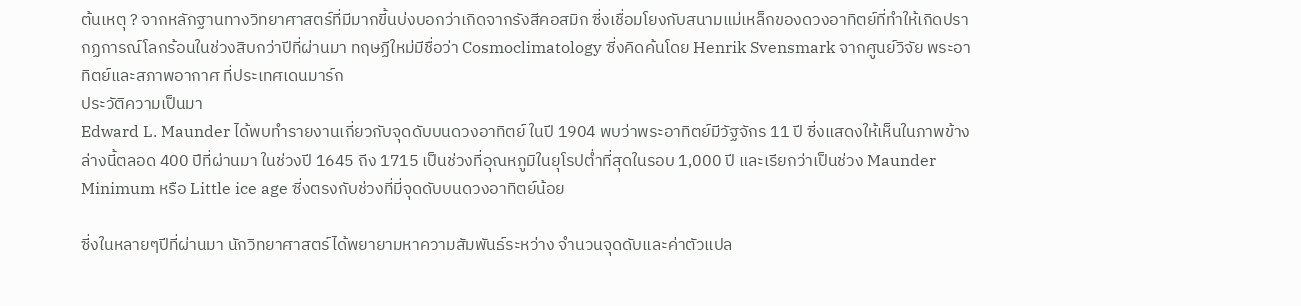ต้นเหตุ ? จากหลักฐานทางวิทยาศาสตร์ที่มีมากขี้นบ่งบอกว่าเกิดจากรังสีคอสมิก ซี่งเชื่อมโยงกับสนามแม่เหล็กของดวงอาทิตย์ที่ทำให้เกิดปรากฏการณ์โลกร้อนในช่วงสิบกว่าปีที่ผ่านมา ทฤษฏีใหม่มีชื่อว่า Cosmoclimatology ซี่งคิดค้นโดย Henrik Svensmark จากศูนย์วิจัย พระอาทิตย์และสภาพอากาศ ที่ประเทศเดนมาร์ก
ประวัติความเป็นมา
Edward L. Maunder ได้พบทำรายงานเกี่ยวกับจุดดับบนดวงอาทิตย์ ในปี 1904 พบว่าพระอาทิตย์มีวัฐจักร 11 ปี ซี่งแสดงให้เห็นในภาพข้างล่างนี้ตลอด 400 ปีที่ผ่านมา ในช่วงปี 1645 ถีง 1715 เป็นช่วงที่อุณหภูมิในยุโรปต่ำที่สุดในรอบ 1,000 ปี และเรียกว่าเป็นช่วง Maunder Minimum หรือ Little ice age ซี่งตรงกับช่วงที่มี่จุดดับบนดวงอาทิตย์น้อย

ซี่งในหลายๆปีที่ผ่านมา นักวิทยาศาสตร์ได้พยายามหาความสัมพันธ์ระหว่าง จำนวนจุดดับและค่าตัวแปล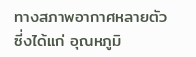ทางสภาพอากาศหลายตัว ซี่งได้แก่ อุณหภูมิ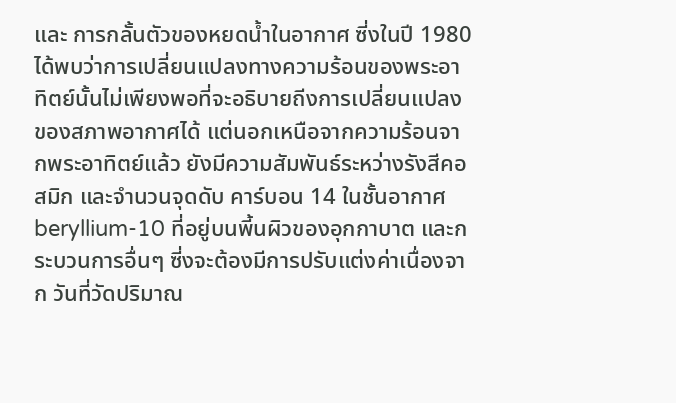และ การกลั้นตัวของหยดน้ำในอากาศ ซี่งในปี 1980 ได้พบว่าการเปลี่ยนแปลงทางความร้อนของพระอาทิตย์นั้นไม่เพียงพอที่จะอธิบายถีงการเปลี่ยนแปลงของสภาพอากาศได้ แต่นอกเหนือจากความร้อนจากพระอาทิตย์แล้ว ยังมีความสัมพันธ์ระหว่างรังสีคอสมิก และจำนวนจุดดับ คาร์บอน 14 ในชั้นอากาศ beryllium-10 ที่อยู่บนพี้นผิวของอุกกาบาต และกระบวนการอื่นๆ ซี่งจะต้องมีการปรับแต่งค่าเนื่องจาก วันที่วัดปริมาณ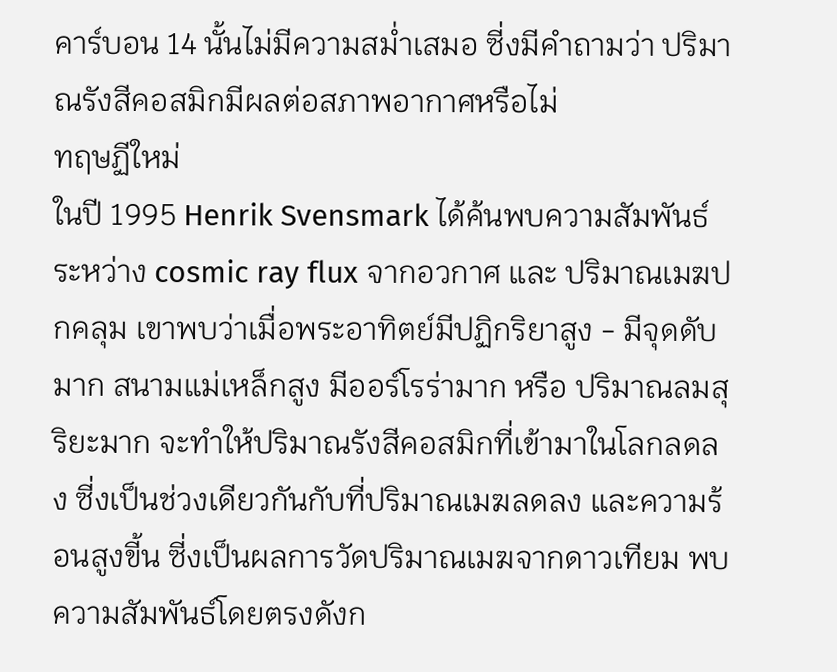คาร์บอน 14 นั้นไม่มีความสม่ำเสมอ ซี่งมีคำถามว่า ปริมาณรังสีคอสมิกมีผลต่อสภาพอากาศหรือไม่
ทฤษฏีใหม่
ในปี 1995 Henrik Svensmark ได้ค้นพบความสัมพันธ์ ระหว่าง cosmic ray flux จากอวกาศ และ ปริมาณเมฆปกคลุม เขาพบว่าเมื่อพระอาทิตย์มีปฏิกริยาสูง - มีจุดดับมาก สนามแม่เหล็กสูง มีออร์โรร่ามาก หรือ ปริมาณลมสุริยะมาก จะทำให้ปริมาณรังสีคอสมิกที่เข้ามาในโลกลดลง ซี่งเป็นช่วงเดียวกันกับที่ปริมาณเมฆลดลง และความร้อนสูงขี้น ซี่งเป็นผลการวัดปริมาณเมฆจากดาวเทียม พบความสัมพันธ์โดยตรงดังก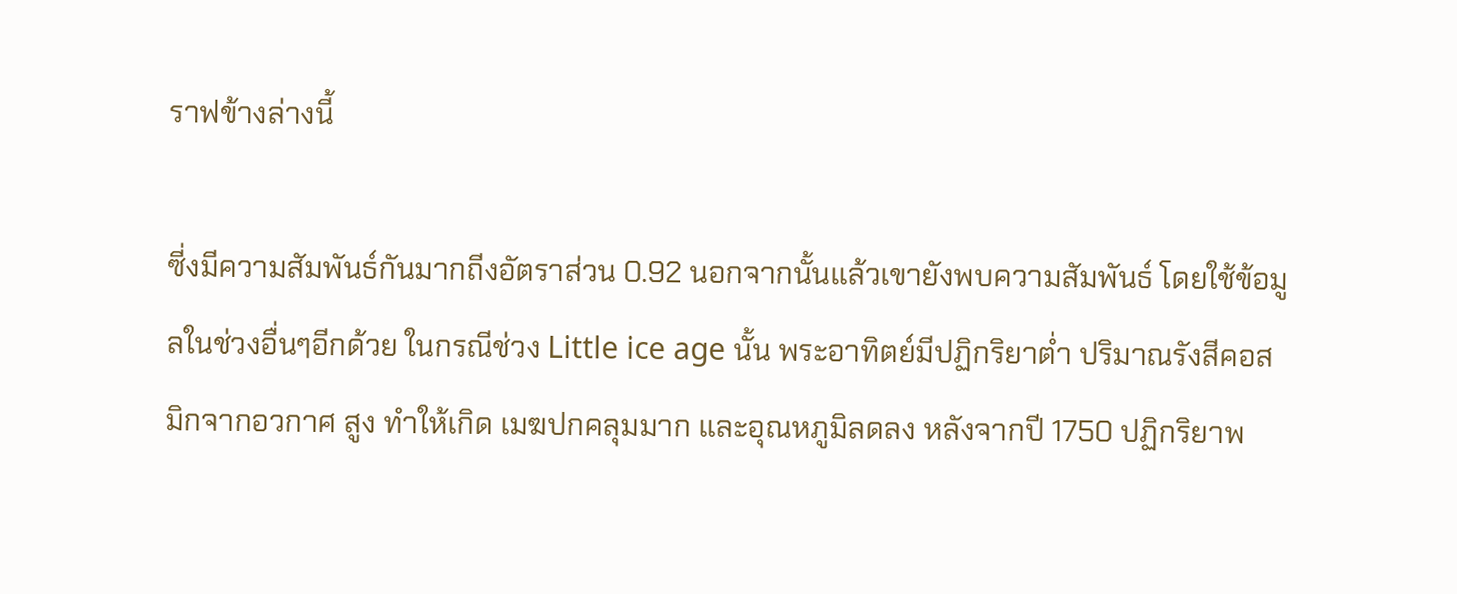ราฟข้างล่างนี้

ซี่งมีความสัมพันธ์กันมากถีงอัตราส่วน 0.92 นอกจากนั้นแล้วเขายังพบความสัมพันธ์ โดยใช้ข้อมูลในช่วงอื่นๆอีกด้วย ในกรณีช่วง Little ice age นั้น พระอาทิตย์มีปฏิกริยาต่ำ ปริมาณรังสีคอสมิกจากอวกาศ สูง ทำให้เกิด เมฆปกคลุมมาก และอุณหภูมิลดลง หลังจากปี 1750 ปฏิกริยาพ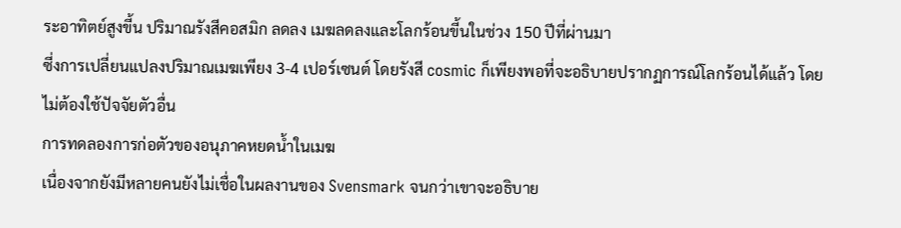ระอาทิตย์สูงขี้น ปริมาณรังสีคอสมิก ลดลง เมฆลดลงและโลกร้อนขี้นในช่วง 150 ปีที่ผ่านมา
ซี่งการเปลี่ยนแปลงปริมาณเมฆเพียง 3-4 เปอร์เซนต์ โดยรังสี cosmic ก็เพียงพอที่จะอธิบายปรากฏการณ์โลกร้อนได้แล้ว โดยไม่ต้องใช้ปัจจัยตัวอื่น
การทดลองการก่อตัวของอนุภาคหยดน้ำในเมฆ
เนื่องจากยังมีหลายคนยังไม่เชื่อในผลงานของ Svensmark จนกว่าเขาจะอธิบาย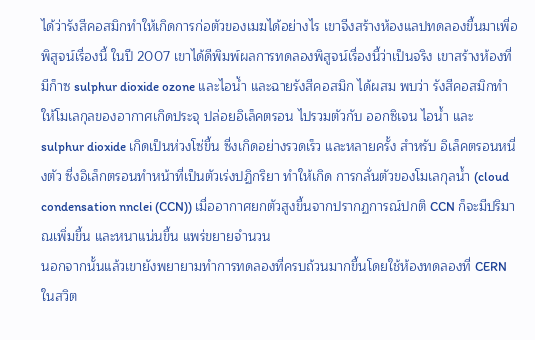ได้ว่ารังสีคอสมิกทำให้เกิดการก่อตัวของเมฆได้อย่างไร เขาจีงสร้างห้องแลปทดลองขี้นมาเพี่อพิสูจน์เรื่องนี้ ในปี 2007 เขาได้ดีพิมพ์ผลการทดลองพิสูจน์เรื่องนี้ว่าเป็นจริง เขาสร้างห้องที่มีก็าซ sulphur dioxide ozone และไอน้ำ และฉายรังสีคอสมิก ได้ผสม พบว่า รังสีคอสมิกทำให้โมเลกุลของอากาศเกิดประจุ ปล่อยอิเล็คตรอน ไปรวมตัวกับ ออกซิเจน ไอน้ำ และ sulphur dioxide เกิดเป็นห่วงโซ่ขี้น ซี่งเกิดอย่างรวดเร็ว และหลายครั้ง สำหรับ อิเล็คตรอนหนี่งตัว ซี่งอิเล็กตรอนทำหน้าที่เป็นตัวเร่งปฏิกริยา ทำให้เกิด การกลั่นตัวของโมเลกุลน้ำ (cloud condensation nnclei (CCN)) เมื่ออากาศยกตัวสูงขี้นจากปรากฏการณ์ปกติ CCN ก็จะมีปริมาณเพิ่มขี้น และหนาแน่นขี้น แพร่ขยายจำนวน
นอกจากนั้นแล้วเขายังพยายามทำการทดลองที่ครบถ้วนมากขี้นโดยใช้ห้องทดลองที่ CERN ในสวิต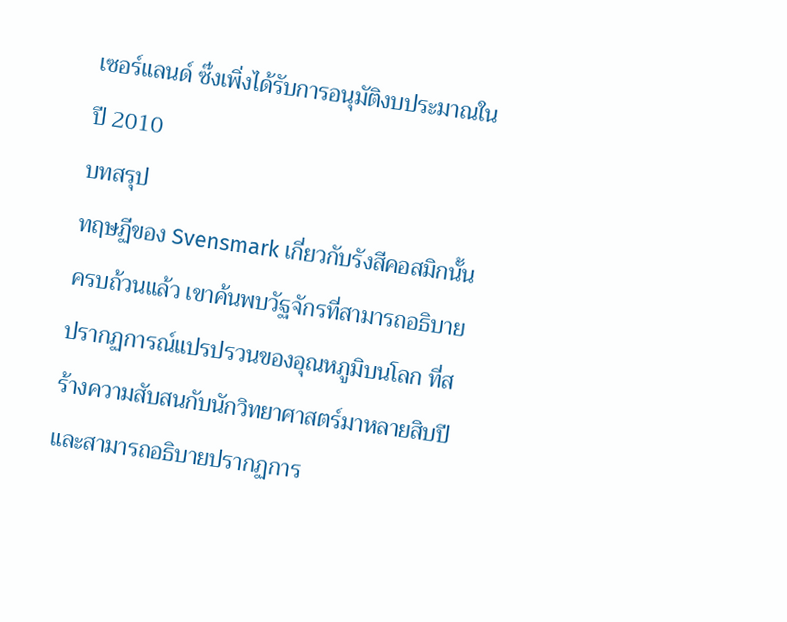เซอร์แลนด์ ซ๊่งเพิ่งได้รับการอนุมัติงบประมาณในปี 2010
บทสรุป
ทฤษฏีของ Svensmark เกี่ยวกับรังสีคอสมิกนั้นครบถ้วนแล้ว เขาค้นพบวัฐจักรที่สามารถอธิบายปรากฏการณ์แปรปรวนของอุณหภูมิบนโลก ที่สร้างความสับสนกับนักวิทยาศาสตร์มาหลายสิบปี และสามารถอธิบายปรากฏการ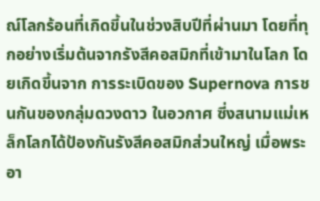ณ์โลกร้อนที่เกิดขี้นในช่วงสิบปีที่ผ่านมา โดยที่ทุกอย่างเริ่มต้นจากรังสีคอสมิกที่เข้ามาในโลก โดยเกิดขี้นจาก การระเบิดของ Supernova การชนกันของกลุ่มดวงดาว ในอวกาศ ซี่งสนามแม่เหล็กโลกได้ป้องกันรังสีคอสมิกส่วนใหญ่ เมื่อพระอา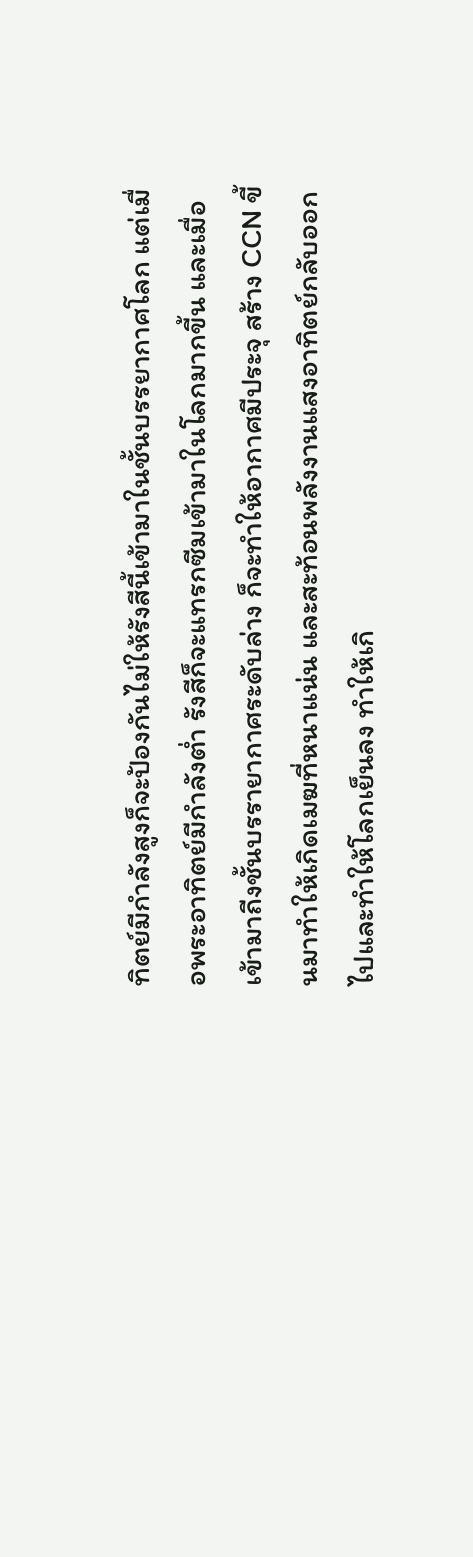ทิตย์มีกำลังสูงก็จะป้องกันไม่ให้รังสีนี้เข้ามาในชั้นบรรยากาศโลก แต่เมื่อพระอาทิตย์มีกำลังต่ำ รังสีก็จะแทรกซีมเข้ามาในโลกมากขี้น และเมื่อเข้ามาถีงชั้นบรรายากาศระดับล่าง ก็จะทำให้อากาศมีประจุ สร้าง CCN ขี้นมาทำให้เกิดเมฆที่หนาแน่น และสะท้อนพลังงานแสงอาทิตย์กลับออกไปและทำให้โลกเย็นลง ทำให้เกิ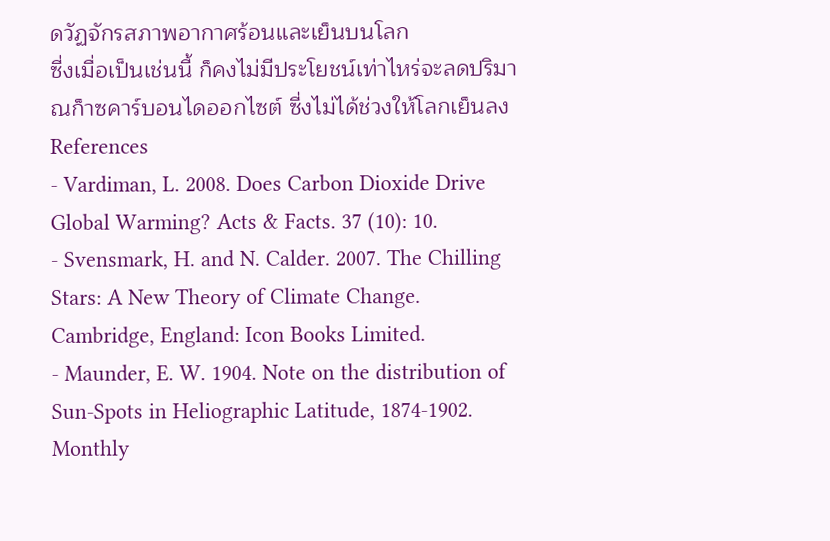ดวัฏจักรสภาพอากาศร้อนและเย็นบนโลก
ซี่งเมื่อเป็นเช่นนี้ ก็คงไม่มีประโยชน์เท่าไหร่จะลดปริมาณก็าซคาร์บอนไดออกไซต์ ซี่งไม่ได้ช่วงให้โลกเย็นลง
References
- Vardiman, L. 2008. Does Carbon Dioxide Drive Global Warming? Acts & Facts. 37 (10): 10.
- Svensmark, H. and N. Calder. 2007. The Chilling Stars: A New Theory of Climate Change. Cambridge, England: Icon Books Limited.
- Maunder, E. W. 1904. Note on the distribution of Sun-Spots in Heliographic Latitude, 1874-1902. Monthly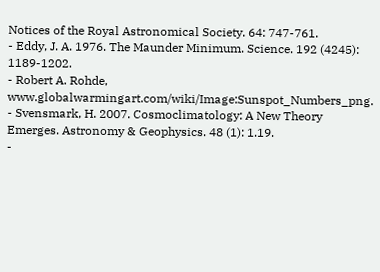Notices of the Royal Astronomical Society. 64: 747-761.
- Eddy, J. A. 1976. The Maunder Minimum. Science. 192 (4245): 1189-1202.
- Robert A. Rohde, www.globalwarmingart.com/wiki/Image:Sunspot_Numbers_png.
- Svensmark, H. 2007. Cosmoclimatology: A New Theory Emerges. Astronomy & Geophysics. 48 (1): 1.19.
-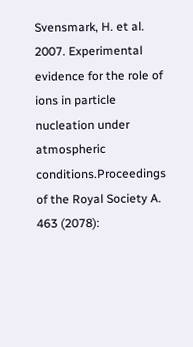Svensmark, H. et al. 2007. Experimental evidence for the role of ions in particle nucleation under atmospheric conditions.Proceedings of the Royal Society A. 463 (2078):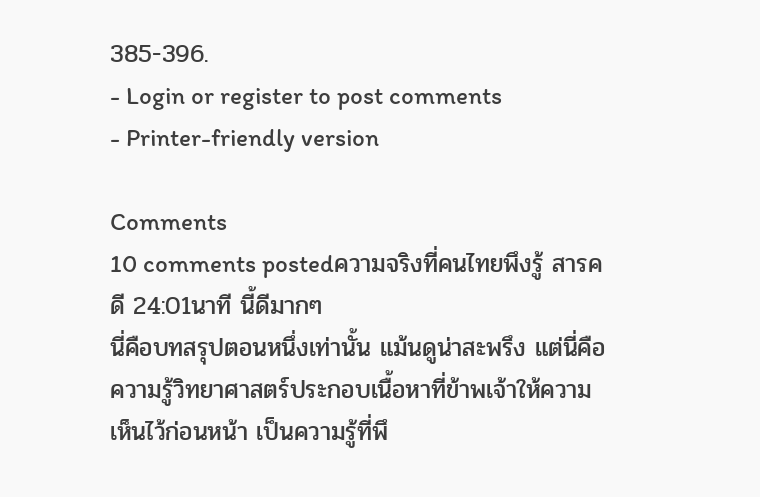385-396.
- Login or register to post comments
- Printer-friendly version

Comments
10 comments postedความจริงที่คนไทยพึงรู้ สารคดี 24:01นาที นี้ดีมากๆ
นี่คือบทสรุปตอนหนึ่งเท่านั้น แม้นดูน่าสะพรึง แต่นี่คือความรู้วิทยาศาสตร์ประกอบเนื้อหาที่ข้าพเจ้าให้ความเห็นไว้ก่อนหน้า เป็นความรู้ที่พึ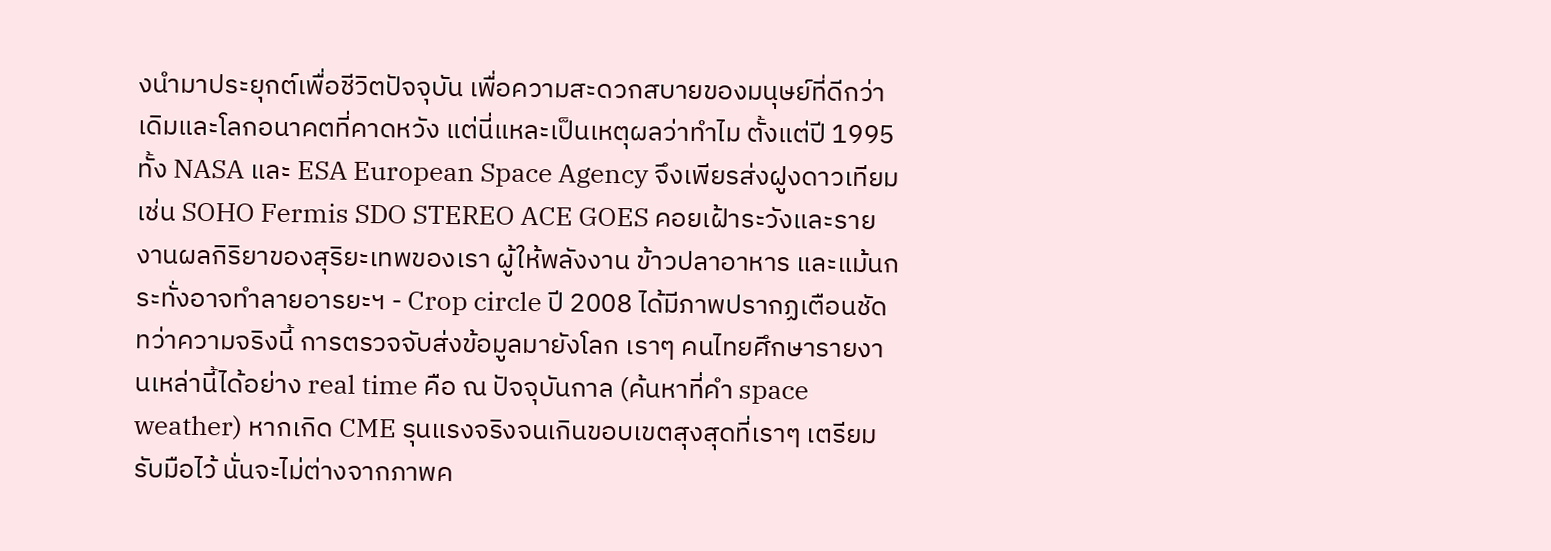งนำมาประยุกต์เพื่อชีวิตปัจจุบัน เพื่อความสะดวกสบายของมนุษย์ที่ดีกว่าเดิมและโลกอนาคตที่คาดหวัง แต่นี่แหละเป็นเหตุผลว่าทำไม ตั้งแต่ปี 1995 ทั้ง NASA และ ESA European Space Agency จึงเพียรส่งฝูงดาวเทียม เช่น SOHO Fermis SDO STEREO ACE GOES คอยเฝ้าระวังและรายงานผลกิริยาของสุริยะเทพของเรา ผู้ให้พลังงาน ข้าวปลาอาหาร และแม้นกระทั่งอาจทำลายอารยะฯ - Crop circle ปี 2008 ได้มีภาพปรากฏเตือนชัด ทว่าความจริงนี้ การตรวจจับส่งข้อมูลมายังโลก เราๆ คนไทยศึกษารายงานเหล่านี้ได้อย่าง real time คือ ณ ปัจจุบันกาล (ค้นหาที่คำ space weather) หากเกิด CME รุนแรงจริงจนเกินขอบเขตสุงสุดที่เราๆ เตรียมรับมือไว้ นั่นจะไม่ต่างจากภาพค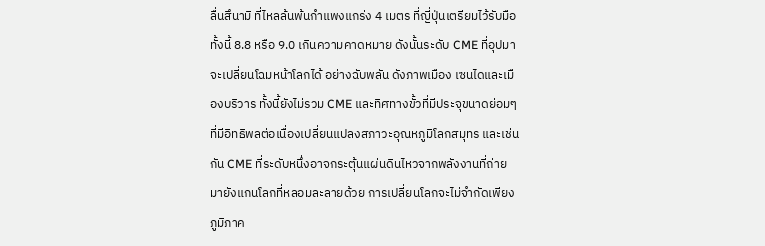ลื่นสึนามิ ที่ไหลล้นพ้นกำแพงแกร่ง 4 เมตร ที่ญี่ปุ่นเตรียมไว้รับมือ ทั้งนี้ 8.8 หรือ 9.0 เกินความคาดหมาย ดังนั้นระดับ CME ที่อุปมา จะเปลี่ยนโฉมหน้าโลกได้ อย่างฉับพลัน ดังภาพเมือง เซนไดและเมืองบริวาร ทั้งนี้ยังไม่รวม CME และทิศทางขั้วที่มีประจุขนาดย่อมๆ ที่มีอิทธิพลต่อเนื่องเปลี่ยนแปลงสภาวะอุณหภูมิโลกสมุทร และเช่นกัน CME ที่ระดับหนึ่งอาจกระตุ้นแผ่นดินไหวจากพลังงานที่ถ่ายมายังแกนโลกที่หลอมละลายด้วย การเปลี่ยนโลกจะไม่จำกัดเพียงภูมิภาค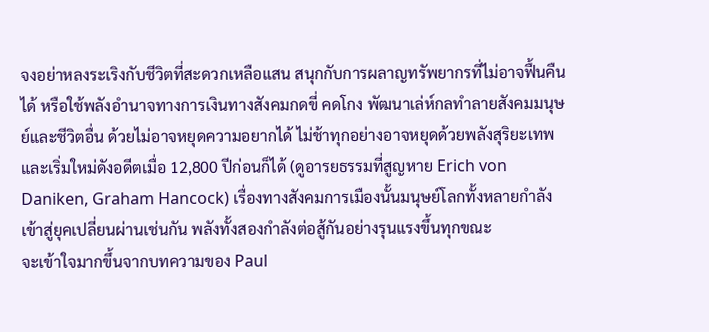จงอย่าหลงระเริงกับชีวิตที่สะดวกเหลือแสน สนุกกับการผลาญทรัพยากรที่ไม่อาจฟื้นคืนได้ หรือใช้พลังอำนาจทางการเงินทางสังคมกดขี่ คดโกง พัฒนาเล่ห์กลทำลายสังคมมนุษย์และชีวิตอื่น ด้วยไม่อาจหยุดความอยากได้ ไม่ช้าทุกอย่างอาจหยุดด้วยพลังสุริยะเทพ และเริ่มใหม่ดังอดีตเมื่อ 12,800 ปีก่อนก็ได้ (ดูอารยธรรมที่สูญหาย Erich von Daniken, Graham Hancock) เรื่องทางสังคมการเมืองนั้นมนุษย์โลกทั้งหลายกำลังเข้าสู่ยุคเปลี่ยนผ่านเช่นกัน พลังทั้งสองกำลังต่อสู้กันอย่างรุนแรงขึ้นทุกขณะ
จะเข้าใจมากขึ้นจากบทความของ Paul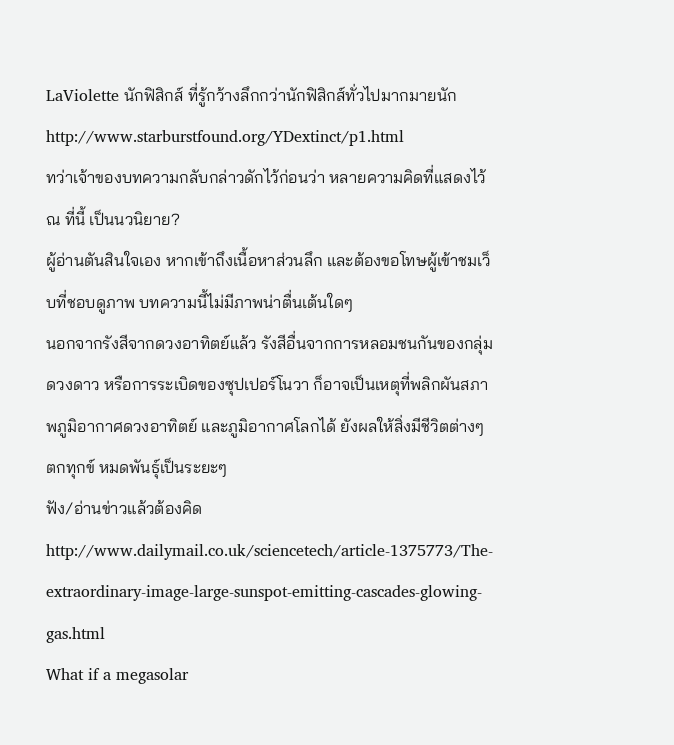LaViolette นักฟิสิกส์ ที่รู้กว้างลึกกว่านักฟิสิกส์ทั่วไปมากมายนัก
http://www.starburstfound.org/YDextinct/p1.html
ทว่าเจ้าของบทความกลับกล่าวดักไว้ก่อนว่า หลายความคิดที่แสดงไว้ ณ ที่นี้ เป็นนวนิยาย?
ผู้อ่านตันสินใจเอง หากเข้าถึงเนื้อหาส่วนลึก และต้องขอโทษผู้เข้าชมเว็บที่ชอบดูภาพ บทความนี้ไม่มีภาพน่าตื่นเต้นใดๆ
นอกจากรังสีจากดวงอาทิตย์แล้ว รังสีอื่นจากการหลอมชนกันของกลุ่มดวงดาว หรือการระเบิดของซุปเปอร์โนวา ก็อาจเป็นเหตุที่พลิกผันสภาพภูมิอากาศดวงอาทิตย์ และภูมิอากาศโลกได้ ยังผลให้สิ่งมีชีวิตต่างๆ ตกทุกข์ หมดพันธุ์เป็นระยะๆ
ฟัง/อ่านข่าวแล้วต้องคิด
http://www.dailymail.co.uk/sciencetech/article-1375773/The-extraordinary-image-large-sunspot-emitting-cascades-glowing-gas.html
What if a megasolar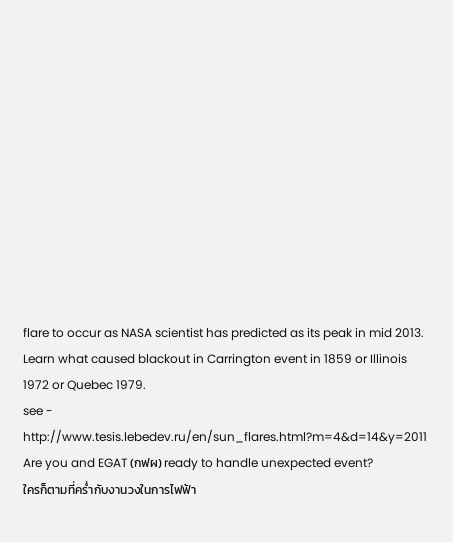flare to occur as NASA scientist has predicted as its peak in mid 2013. Learn what caused blackout in Carrington event in 1859 or Illinois 1972 or Quebec 1979.
see - http://www.tesis.lebedev.ru/en/sun_flares.html?m=4&d=14&y=2011
Are you and EGAT (กฟผ) ready to handle unexpected event?
ใครก็ตามที่คร่ำกับงานวงในการไฟฟ้า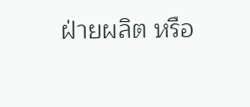ฝ่ายผลิต หรือ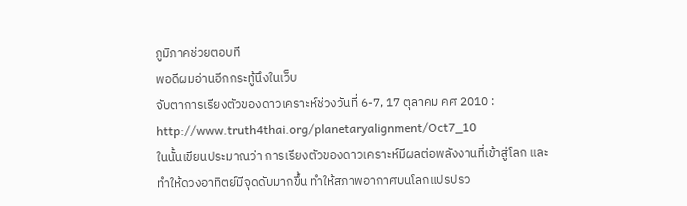ภูมิภาคช่วยตอบที
พอดีผมอ่านอีกกระทู้นึงในเว็บ
จับตาการเรียงตัวของดาวเคราะห์ช่วงวันที่ 6-7, 17 ตุลาคม คศ 2010 :
http://www.truth4thai.org/planetaryalignment/Oct7_10
ในนั้นเขียนประมาณว่า การเรียงตัวของดาวเคราะห์มีผลต่อพลังงานที่เข้าสู่โลก และ ทำให้ดวงอาทิตย์มีจุดดับมากขึ้น ทำให้สภาพอากาศบนโลกแปรปรว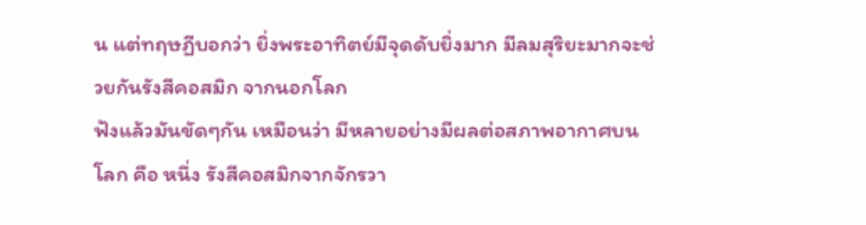น แต่ทฤษฏีบอกว่า ยิ่งพระอาทิตย์มีจุดดับยิ่งมาก มีลมสุริยะมากจะช่วยกันรังสีคอสมิก จากนอกโลก
ฟังแล้วมันขัดๆกัน เหมือนว่า มีหลายอย่างมีผลต่อสภาพอากาศบนโลก คือ หนึ่ง รังสีคอสมิกจากจักรวา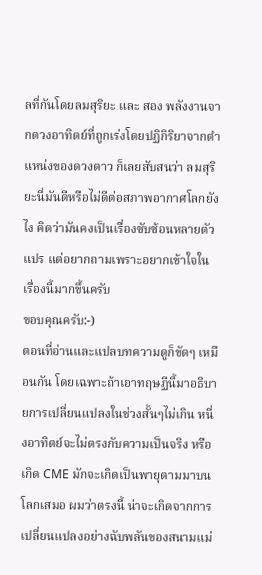ลที่กันโดยลมสุริยะ และ สอง พลังงานจากดวงอาทิตย์ที่ถูกเร่งโดยปฏิกิริยาจากตำแหน่งของดวงดาว ก็เลยสับสนว่า ลมสุริยะนี่มันดีหรือไม่ดีต่อสภาพอากาศโลกยังไง คิดว่ามันคงเป็นเรื่องซับซ้อนหลายตัวแปร แต่อยากถามเพราะอยากเข้าใจในเรื่องนี้มากขึ้นครับ
ขอบคุณครับ:-)
ตอนที่อ่านและแปลบทความดูก็ขัดๆ เหมือนกัน โดยเฉพาะถ้าเอาทฤษฏีนี้มาอธิบายการเปลี่ยนแปลงในช่วงสั้นๆไม่เกิน หนี่งอาทิตย์จะไม่ตรงกับความเป็นจริง หรือเกิด CME มักจะเกิดเป็นพายุตามมาบนโลกเสมอ ผมว่าตรงนี้ น่าจะเกิดจากการเปลี่ยนแปลงอย่างฉับพลันของสนามแม่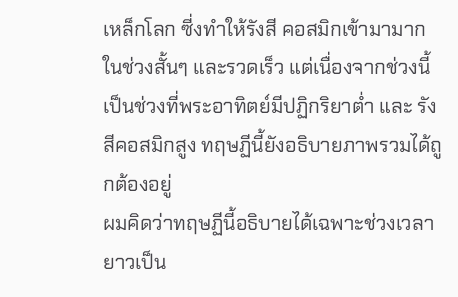เหล็กโลก ซี่งทำให้รังสี คอสมิกเข้ามามากในช่วงสั้นๆ และรวดเร็ว แต่เนื่องจากช่วงนี้เป็นช่วงที่พระอาทิตย์มีปฏิกริยาต่ำ และ รังสีคอสมิกสูง ทฤษฏีนี้ยังอธิบายภาพรวมได้ถูกต้องอยู่
ผมคิดว่าทฤษฏีนี้อธิบายได้เฉพาะช่วงเวลายาวเป็น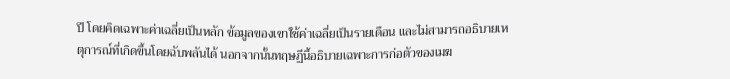ปี โดยคิดเฉพาะค่าเฉลี่ยเป็นหลัก ข้อมูลของเขาใช้ค่าเฉลี่ยเป็นรายเดือน และไม่สามารถอธิบายเหตุการณ์ที่เกิดขี้นโดยฉับพลันได้ นอกจากนั้นทฤษฏีนี้อธิบายเฉพาะการก่อตัวของเมฆ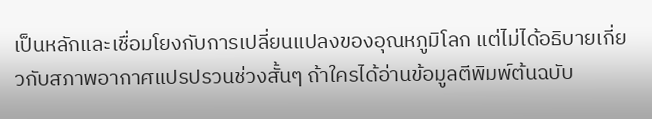เป็นหลักและเชื่อมโยงกับการเปลี่ยนแปลงของอุณหภูมิโลก แต่ไม่ได้อธิบายเกี่ยวกับสภาพอากาศแปรปรวนช่วงสั้นๆ ถ้าใครได้อ่านข้อมูลตีพิมพ์ต้นฉบับ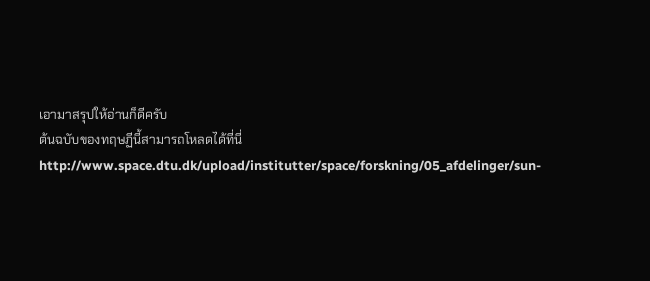เอามาสรุปให้อ่านก็ดีครับ
ต้นฉบับของทฤษฏีนี้สามารถโหลดได้ที่นี่ http://www.space.dtu.dk/upload/institutter/space/forskning/05_afdelinger/sun-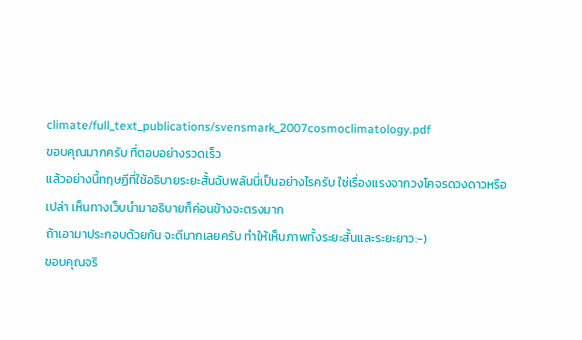climate/full_text_publications/svensmark_2007cosmoclimatology.pdf
ขอบคุณมากครับ ที่ตอบอย่างรวดเร็ว
แล้วอย่างนี้ทฤษฏีที่ใช้อธิบายระยะสั้นฉับพลันนี่เป็นอย่างไรครับ ใช่เรื่องแรงจากวงโคจรดวงดาวหรือเปล่า เห็นทางเว็บนำมาอธิบายก็ค่อนข้างจะตรงมาก
ถ้าเอามาประกอบด้วยกัน จะดีมากเลยครับ ทำให้เห็นภาพทั้งระยะสั้นและระยะยาว:-)
ขอบคุณจริ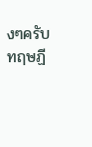งๆครับ
ทฤษฏี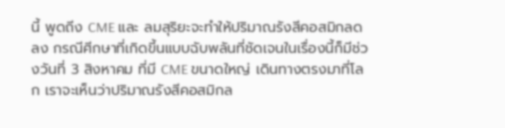นี้ พูดถีง CME และ ลมสุริยะจะทำให้ปริมาณรังสีคอสมิกลดลง กรณีศีกษาที่เกิดขี้นแบบฉับพลันที่ชัดเจนในเรื่องนี้ก็มีช่วงวันที่ 3 สิงหาคม ที่มี CME ขนาดใหญ่ เดินทางตรงมาที่โลก เราจะเห็นว่าปริมาณรังสีคอสมิกล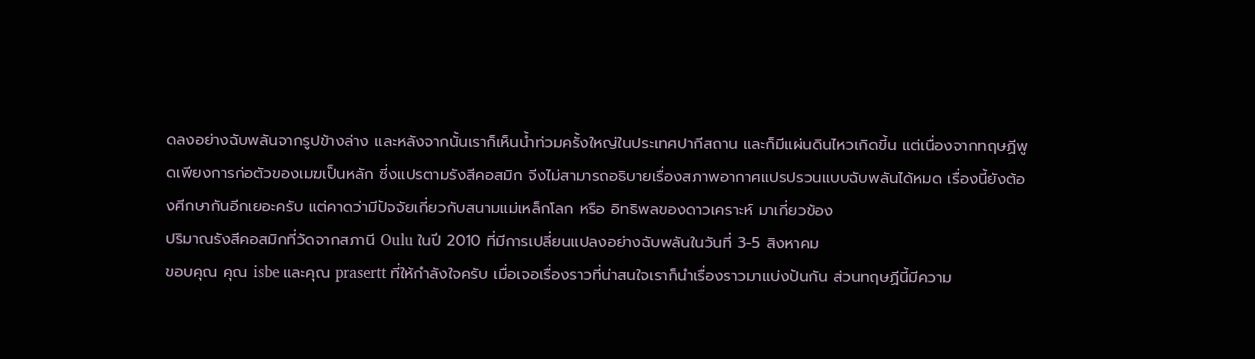ดลงอย่างฉับพลันจากรูปข้างล่าง และหลังจากนั้นเราก็เห็นน้ำท่วมครั้งใหญ่ในประเทศปากีสถาน และก็มีแผ่นดินไหวเกิดขี้น แต่เนื่องจากทฤษฏีพูดเพียงการก่อตัวของเมฆเป็นหลัก ซี่งแปรตามรังสีคอสมิก จีงไม่สามารถอธิบายเรื่องสภาพอากาศแปรปรวนแบบฉับพลันได้หมด เรื่องนี้ยังต้องศีกษากันอีกเยอะครับ แต่คาดว่ามีปัจจัยเกี่ยวกับสนามแม่เหล็กโลก หรือ อิทธิพลของดาวเคราะห์ มาเกี่ยวข้อง
ปริมาณรังสีคอสมิกที่วัดจากสภานี Oulu ในปี 2010 ที่มีการเปลี่ยนแปลงอย่างฉับพลันในวันที่ 3-5 สิงหาคม
ขอบคุณ คุณ isbe และคุณ prasertt ที่ให้กำลังใจครับ เมื่อเจอเรื่องราวที่น่าสนใจเราก็นำเรื่องราวมาแบ่งปันกัน ส่วนทฤษฏีนี้มีความ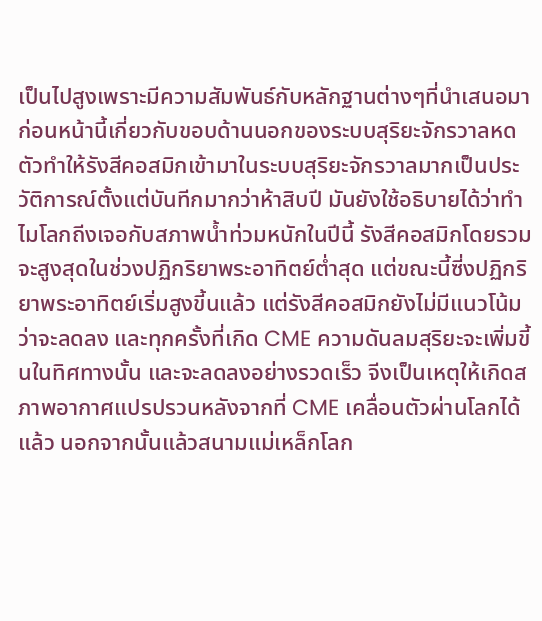เป็นไปสูงเพราะมีความสัมพันธ์กับหลักฐานต่างๆที่นำเสนอมาก่อนหน้านี้เกี่ยวกับขอบด้านนอกของระบบสุริยะจักรวาลหดตัวทำให้รังสีคอสมิกเข้ามาในระบบสุริยะจักรวาลมากเป็นประวัติการณ์ตั้งแต่บันทีกมากว่าห้าสิบปี มันยังใช้อธิบายได้ว่าทำไมโลกถีงเจอกับสภาพน้ำท่วมหนักในปีนี้ รังสีคอสมิกโดยรวมจะสูงสุดในช่วงปฏิกริยาพระอาทิตย์ต่ำสุด แต่ขณะนี้ซี่งปฏิกริยาพระอาทิตย์เริ่มสูงขี้นแล้ว แต่รังสีคอสมิกยังไม่มีแนวโน้มว่าจะลดลง และทุกครั้งที่เกิด CME ความดันลมสุริยะจะเพิ่มขี้นในทิศทางนั้น และจะลดลงอย่างรวดเร็ว จีงเป็นเหตุให้เกิดสภาพอากาศแปรปรวนหลังจากที่ CME เคลื่อนตัวผ่านโลกได้แล้ว นอกจากนั้นแล้วสนามแม่เหล็กโลก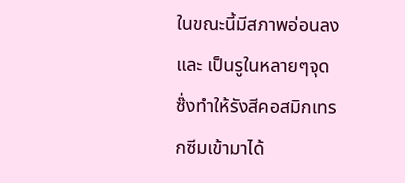ในขณะนี้มีสภาพอ่อนลง และ เป็นรูในหลายๆจุด ซ๊่งทำให้รังสีคอสมิกเทรกซีมเข้ามาได้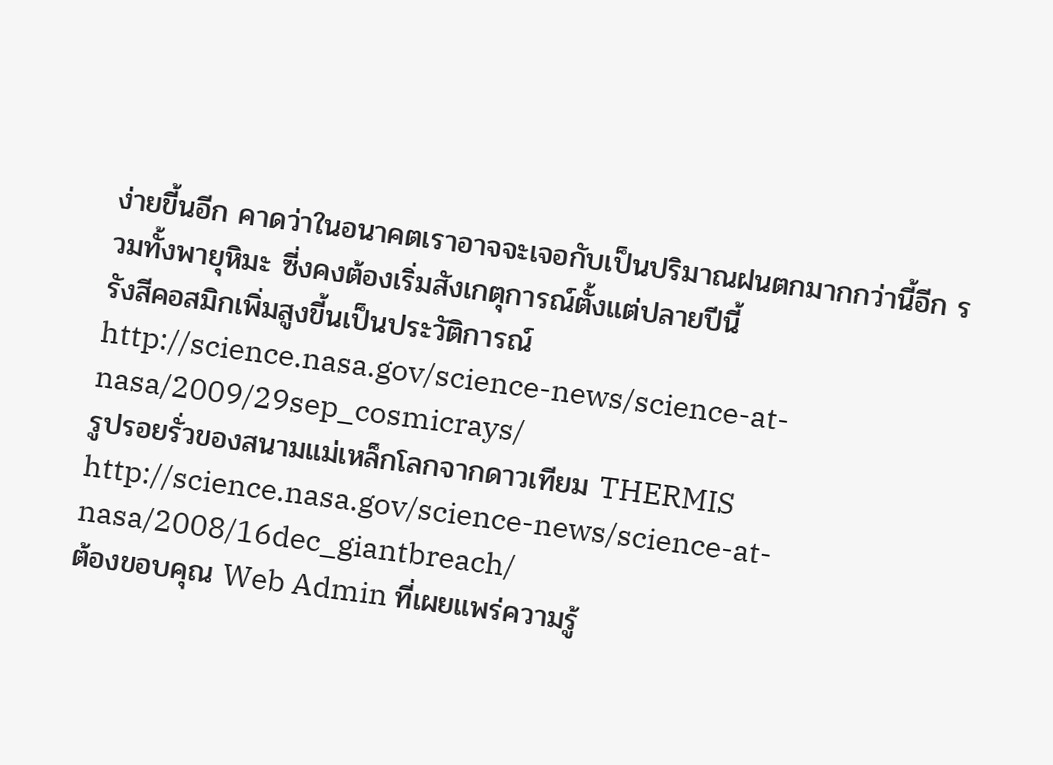ง่ายขี้นอีก คาดว่าในอนาคตเราอาจจะเจอกับเป็นปริมาณฝนตกมากกว่านี้อีก รวมทั้งพายุหิมะ ซี่งคงต้องเริ่มสังเกตุการณ์ตั้งแต่ปลายปีนี้
รังสีคอสมิกเพิ่มสูงขี้นเป็นประวัติการณ์ http://science.nasa.gov/science-news/science-at-nasa/2009/29sep_cosmicrays/
รูปรอยรั่วของสนามแม่เหล็กโลกจากดาวเทียม THERMIS http://science.nasa.gov/science-news/science-at-nasa/2008/16dec_giantbreach/
ต้องขอบคุณ Web Admin ที่เผยแพร่ความรู้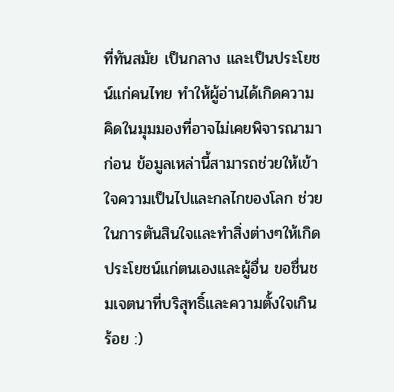ที่ทันสมัย เป็นกลาง และเป็นประโยชน์แก่คนไทย ทำให้ผู้อ่านได้เกิดความคิดในมุมมองที่อาจไม่เคยพิจารณามาก่อน ข้อมูลเหล่านี้สามารถช่วยให้เข้าใจความเป็นไปและกลไกของโลก ช่วยในการตันสินใจและทำสิ่งต่างๆให้เกิดประโยชน์แก่ตนเองและผู้อื่น ขอชื่นชมเจตนาที่บริสุทธิ์และความตั้งใจเกินร้อย :)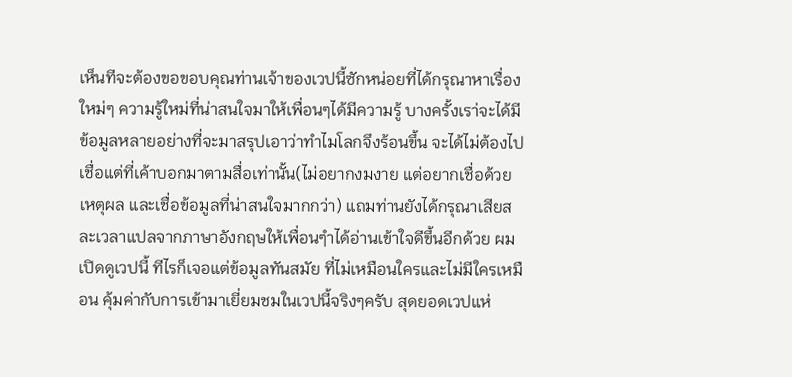เห็นทีจะต้องขอขอบคุณท่านเจ้าของเวปนี้ซักหน่อยที่ได้กรุณาหาเรื่องใหม่ๆ ความรู้ใหม่ที่น่าสนใจมาให้เพื่อนๆได้มีความรู้ บางครั้งเรา่จะได้มีข้อมูลหลายอย่างที่จะมาสรุปเอาว่าทำไมโลกจึงร้อนขึ้น จะได้ไม่ต้องไปเชื่อแต่ที่เค้าบอกมาตามสื่อเท่านั้น(ไม่อยากงมงาย แต่อยากเชื่อด้วยเหตุผล และเชื่อข้อมูลที่น่าสนใจมากกว่า) แถมท่านยังได้กรุณาเสียสละเวลาแปลจากภาษาอังกฤษให้เพื่อนๆำได้อ่านเข้าใจดีขึ้นอีกด้วย ผมเปิดดูเวปนี้ ทีไรก็เจอแต่ข้อมูลทันสมัย ที่ไม่เหมือนใครและไม่มีใครเหมือน คุ้มค่ากับการเข้ามาเยี่ยมชมในเวปนี้จริงๆครับ สุดยอดเวปแห่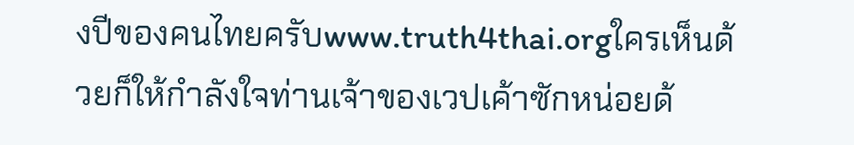งปีของคนไทยครับwww.truth4thai.orgใครเห็นด้วยก็ให้กำลังใจท่านเจ้าของเวปเค้าซักหน่อยด้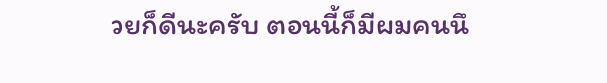วยก็ดีนะครับ ตอนนี้ก็มีผมคนนึ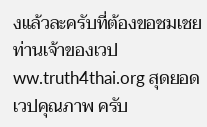งแล้วละครับที่ต้องขอชมเชยท่านเจ้าของเวปww.truth4thai.org สุดยอดเวปคุณภาพ ครับ